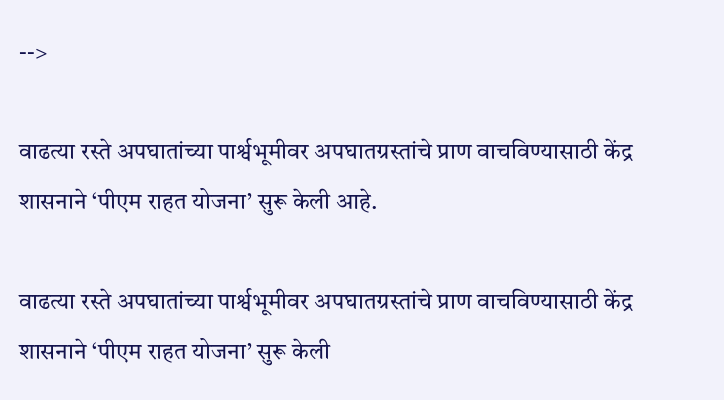-->

वाढत्या रस्ते अपघातांच्या पार्श्वभूमीवर अपघातग्रस्तांचे प्राण वाचविण्यासाठी केंद्र शासनाने ‘पीएम राहत योजना’ सुरू केली आहे.

वाढत्या रस्ते अपघातांच्या पार्श्वभूमीवर अपघातग्रस्तांचे प्राण वाचविण्यासाठी केंद्र शासनाने ‘पीएम राहत योजना’ सुरू केली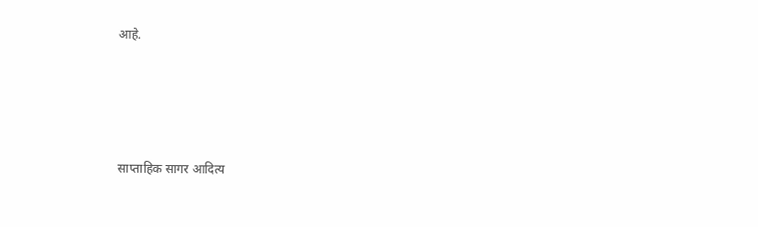आहे.




साप्ताहिक सागर आदित्य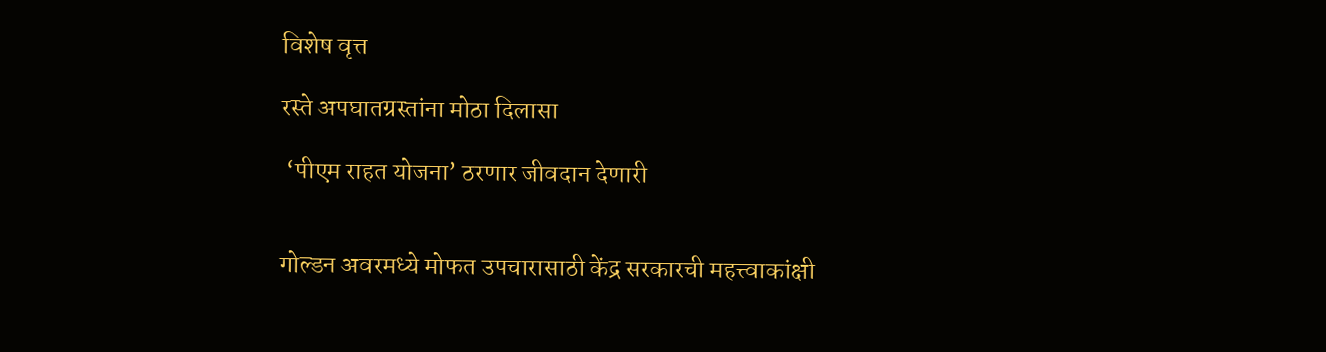विशेष वृत्त

रस्ते अपघातग्रस्तांना मोठा दिलासा

 ‘पीएम राहत योजना’ ठरणार जीवदान देणारी


गोल्डन अवरमध्ये मोफत उपचारासाठी केंद्र सरकारची महत्त्वाकांक्षी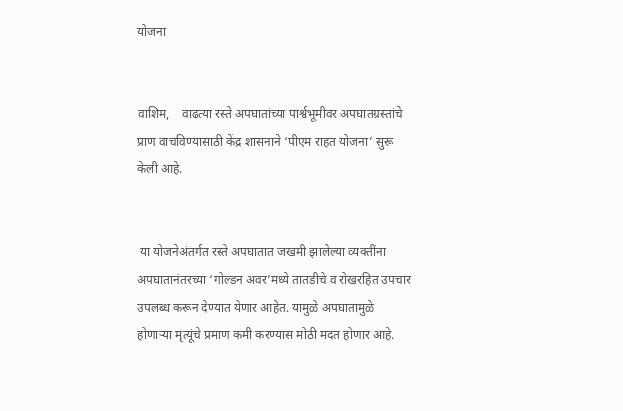योजना


वाशिम,    वाढत्या रस्ते अपघातांच्या पार्श्वभूमीवर अपघातग्रस्तांचे प्राण वाचविण्यासाठी केंद्र शासनाने ‘पीएम राहत योजना’ सुरू केली आहे.


 या योजनेअंतर्गत रस्ते अपघातात जखमी झालेल्या व्यक्तींना अपघातानंतरच्या ‘गोल्डन अवर’मध्ये तातडीचे व रोखरहित उपचार उपलब्ध करून देण्यात येणार आहेत. यामुळे अपघातामुळे होणाऱ्या मृत्यूंचे प्रमाण कमी करण्यास मोठी मदत होणार आहे.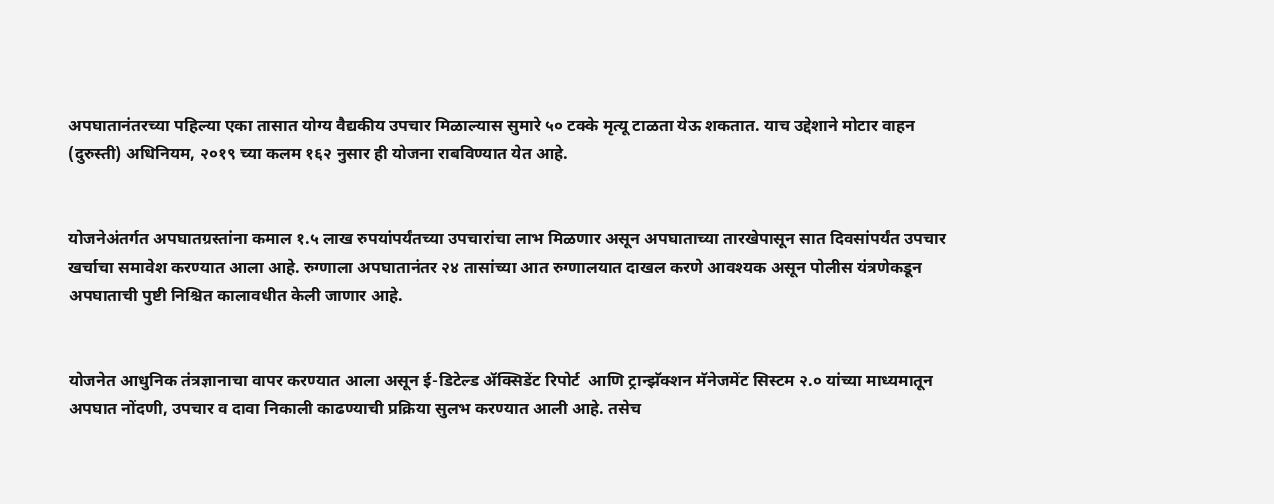अपघातानंतरच्या पहिल्या एका तासात योग्य वैद्यकीय उपचार मिळाल्यास सुमारे ५० टक्के मृत्यू टाळता येऊ शकतात. याच उद्देशाने मोटार वाहन (दुरुस्ती) अधिनियम, २०१९ च्या कलम १६२ नुसार ही योजना राबविण्यात येत आहे.


योजनेअंतर्गत अपघातग्रस्तांना कमाल १.५ लाख रुपयांपर्यंतच्या उपचारांचा लाभ मिळणार असून अपघाताच्या तारखेपासून सात दिवसांपर्यंत उपचार खर्चाचा समावेश करण्यात आला आहे. रुग्णाला अपघातानंतर २४ तासांच्या आत रुग्णालयात दाखल करणे आवश्यक असून पोलीस यंत्रणेकडून अपघाताची पुष्टी निश्चित कालावधीत केली जाणार आहे.


योजनेत आधुनिक तंत्रज्ञानाचा वापर करण्यात आला असून ई-डिटेल्ड ॲक्सिडेंट रिपोर्ट  आणि ट्रान्झॅक्शन मॅनेजमेंट सिस्टम २.० यांच्या माध्यमातून अपघात नोंदणी, उपचार व दावा निकाली काढण्याची प्रक्रिया सुलभ करण्यात आली आहे. तसेच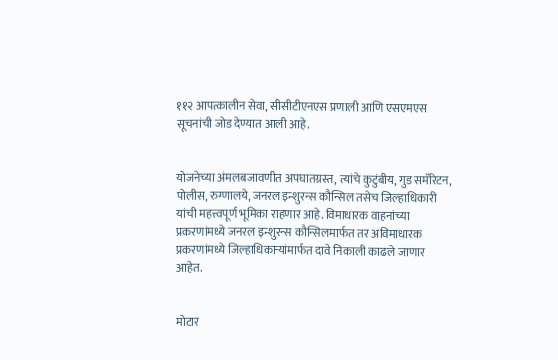११२ आपत्कालीन सेवा, सीसीटीएनएस प्रणाली आणि एसएमएस सूचनांची जोड देण्यात आली आहे.


योजनेच्या अंमलबजावणीत अपघातग्रस्त, त्यांचे कुटुंबीय, गुड समॅरिटन, पोलीस, रुग्णालये, जनरल इन्शुरन्स कौन्सिल तसेच जिल्हाधिकारी यांची महत्त्वपूर्ण भूमिका राहणार आहे. विमाधारक वाहनांच्या प्रकरणांमध्ये जनरल इन्शुरन्स कौन्सिलमार्फत तर अविमाधारक प्रकरणांमध्ये जिल्हाधिकाऱ्यांमार्फत दावे निकाली काढले जाणार आहेत.


मोटार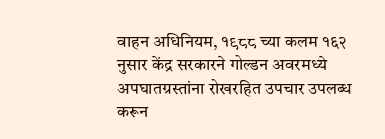वाहन अधिनियम, १९८८ च्या कलम १६२ नुसार केंद्र सरकारने गोल्डन अवरमध्ये अपघातग्रस्तांना रोखरहित उपचार उपलब्ध करून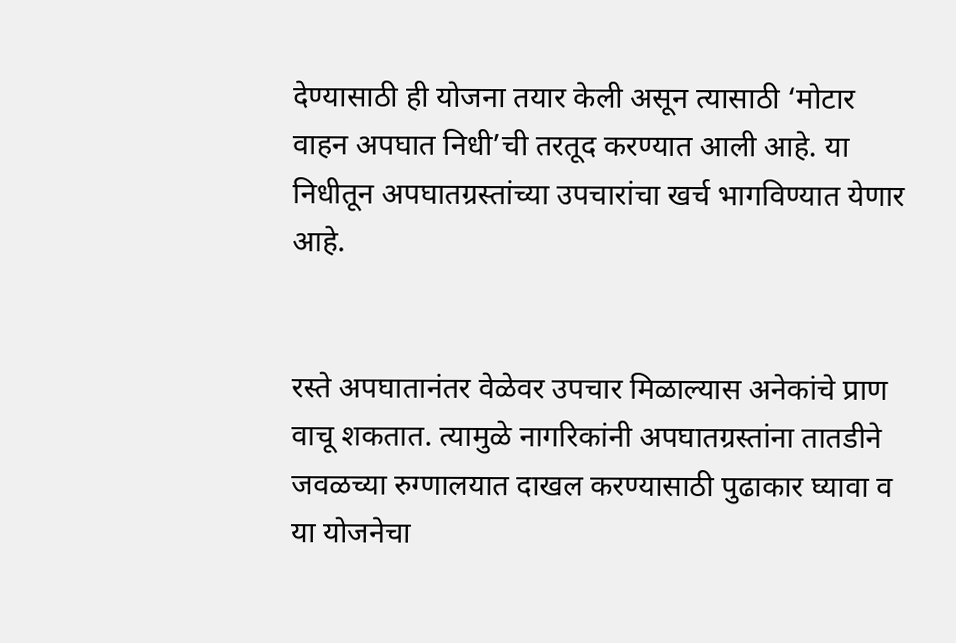देण्यासाठी ही योजना तयार केली असून त्यासाठी ‘मोटार वाहन अपघात निधी’ची तरतूद करण्यात आली आहे. या निधीतून अपघातग्रस्तांच्या उपचारांचा खर्च भागविण्यात येणार आहे.


रस्ते अपघातानंतर वेळेवर उपचार मिळाल्यास अनेकांचे प्राण वाचू शकतात. त्यामुळे नागरिकांनी अपघातग्रस्तांना तातडीने जवळच्या रुग्णालयात दाखल करण्यासाठी पुढाकार घ्यावा व या योजनेचा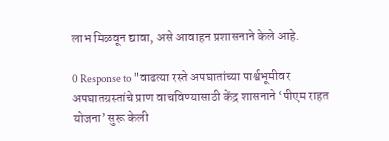लाभ मिळवून द्यावा, असे आवाहन प्रशासनाने केले आहे.

0 Response to "वाढत्या रस्ते अपघातांच्या पार्श्वभूमीवर अपघातग्रस्तांचे प्राण वाचविण्यासाठी केंद्र शासनाने ‘पीएम राहत योजना’ सुरू केली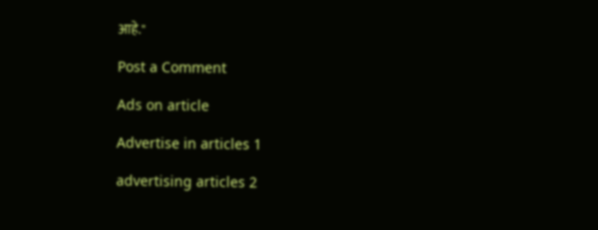आहे."

Post a Comment

Ads on article

Advertise in articles 1

advertising articles 2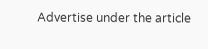Advertise under the article